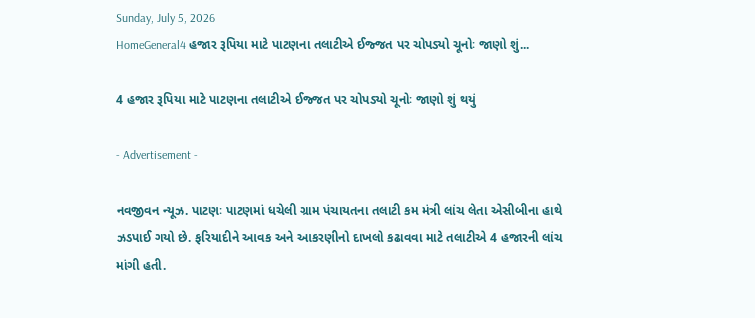Sunday, July 5, 2026
HomeGeneral4 હજાર રૂપિયા માટે પાટણના તલાટીએ ઈજ્જત પર ચોપડ્યો ચૂનોઃ જાણો શું...

4 હજાર રૂપિયા માટે પાટણના તલાટીએ ઈજ્જત પર ચોપડ્યો ચૂનોઃ જાણો શું થયું

- Advertisement -

નવજીવન ન્યૂઝ. પાટણઃ પાટણમાં ધચેલી ગ્રામ પંચાયતના તલાટી કમ મંત્રી લાંચ લેતા એસીબીના હાથે ઝડપાઈ ગયો છે. ફરિયાદીને આવક અને આકરણીનો દાખલો કઢાવવા માટે તલાટીએ 4 હજારની લાંચ માંગી હતી.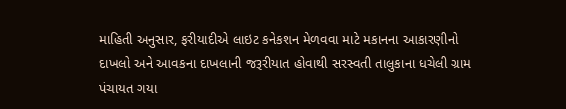માહિતી અનુસાર, ફરીયાદીએ લાઇટ કનેકશન મેળવવા માટે મકાનના આકારણીનો દાખલો અને આવકના દાખલાની જરૂરીયાત હોવાથી સરસ્વતી તાલુકાના ધચેલી ગ્રામ પંચાયત ગયા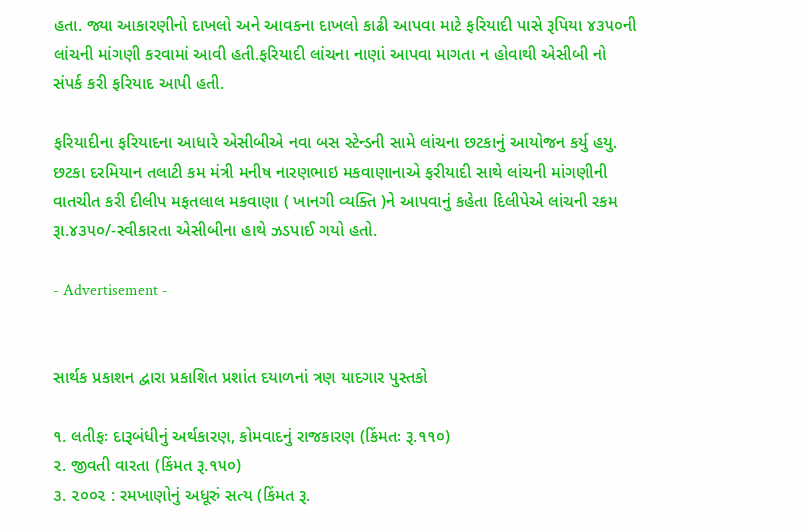હતા. જ્યા આકારણીનો દાખલો અને આવકના દાખલો કાઢી આપવા માટે ફરિયાદી પાસે રૂપિયા ૪૩૫૦ની લાંચની માંગણી કરવામાં આવી હતી.ફરિયાદી લાંચના નાણાં આપવા માગતા ન હોવાથી એસીબી નો સંપર્ક કરી ફરિયાદ આપી હતી.

ફરિયાદીના ફરિયાદના આધારે એસીબીએ નવા બસ સ્ટેન્ડની સામે લાંચના છટકાનું આયોજન કર્યુ હયુ. છટકા દરમિયાન તલાટી કમ મંત્રી મનીષ નારણભાઇ મકવાણાનાએ ફરીયાદી સાથે લાંચની માંગણીની વાતચીત કરી દીલીપ મફતલાલ મકવાણા ( ખાનગી વ્યક્તિ )ને આપવાનું કહેતા દિલીપેએ લાંચની રકમ રૂા.૪૩૫૦/-સ્વીકારતા એસીબીના હાથે ઝડપાઈ ગયો હતો.

- Advertisement -


સાર્થક પ્રકાશન દ્વારા પ્રકાશિત પ્રશાંત દયાળનાં ત્રણ યાદગાર પુસ્તકો

૧. લતીફઃ દારૂબંધીનું અર્થકારણ, કોમવાદનું રાજકારણ (કિંમતઃ રૂ.૧૧૦)
૨. જીવતી વારતા (કિંમત રૂ.૧૫૦)
૩. ૨૦૦૨ : રમખાણોનું અધૂરું સત્ય (કિંમત રૂ.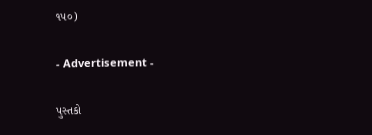૧૫૦)

- Advertisement -

પુસ્તકો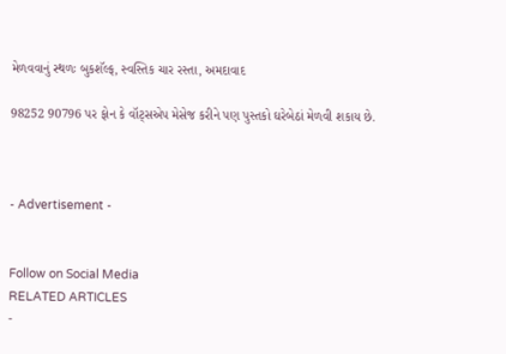મેળવવાનું સ્થળઃ બુકશૅલ્ફ, સ્વસ્તિક ચાર રસ્તા, અમદાવાદ

98252 90796 પર ફોન કે વૉટ્સએપ મેસેજ કરીને પણ પુસ્તકો ઘરેબેઠાં મેળવી શકાય છે.



- Advertisement -


Follow on Social Media
RELATED ARTICLES
-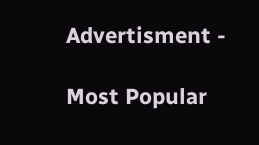Advertisment -

Most Popular